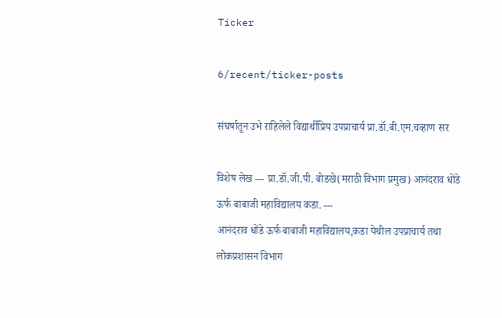Ticker

6/recent/ticker-posts

संघर्षातून उभे राहिलेले विद्यार्थीप्रिय उपप्राचार्य प्रा.डॉ.बी.एम.चव्हाण सर

विशेष लेख --- प्रा.डॉ.जी.पी. बोडखे(मराठी विभाग प्रमुख) आनंदराव धोंडे ऊर्फ बाबाजी महाविद्यालय कडा. ---
आनंदराव धोंडे ऊर्फ बाबाजी महाविद्यालय,कडा येथील उपप्राचार्य तथा लोकप्रशासन विभाग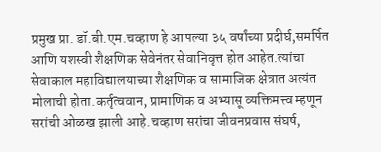प्रमुख प्रा. डॉ.बी.एम.चव्हाण हे आपल्या ३५ वर्षांच्या प्रदीर्घ,समर्पित आणि यशस्वी शैक्षणिक सेवेनंतर सेवानिवृत्त होत आहेत.त्यांचा सेवाकाल महाविद्यालयाच्या शैक्षणिक व सामाजिक क्षेत्रात अत्यंत मोलाची होता.कर्तृत्ववान, प्रामाणिक व अभ्यासू व्यक्तिमत्त्व म्हणून सरांची ओळख झाली आहे.चव्हाण सरांचा जीवनप्रवास संघर्ष,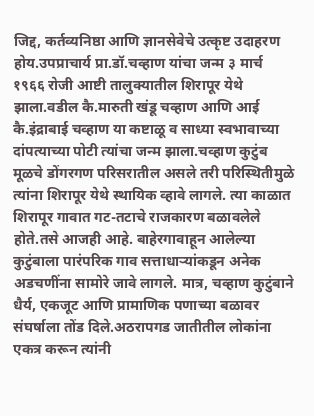जिद्द, कर्तव्यनिष्ठा आणि ज्ञानसेवेचे उत्कृष्ट उदाहरण होय.उपप्राचार्य प्रा.डॉ.चव्हाण यांचा जन्म ३ मार्च १९६६ रोजी आष्टी तालुक्यातील शिरापूर येथे झाला.वडील कै.मारुती खंडू चव्हाण आणि आई कै.इंद्राबाई चव्हाण या कष्टाळू व साध्या स्वभावाच्या दांपत्याच्या पोटी त्यांचा जन्म झाला.चव्हाण कुटुंब मूळचे डोंगरगण परिसरातील असले तरी परिस्थितीमुळे त्यांना शिरापूर येथे स्थायिक व्हावे लागले. त्या काळात शिरापूर गावात गट-तटाचे राजकारण बळावलेले होते.तसे आजही आहे. बाहेरगावाहून आलेल्या कुटुंबाला पारंपरिक गाव सत्ताधाऱ्यांकडून अनेक अडचणींना सामोरे जावे लागले. मात्र, चव्हाण कुटुंबाने धैर्य, एकजूट आणि प्रामाणिक पणाच्या बळावर संघर्षाला तोंड दिले.अठरापगड जातीतील लोकांना एकत्र करून त्यांनी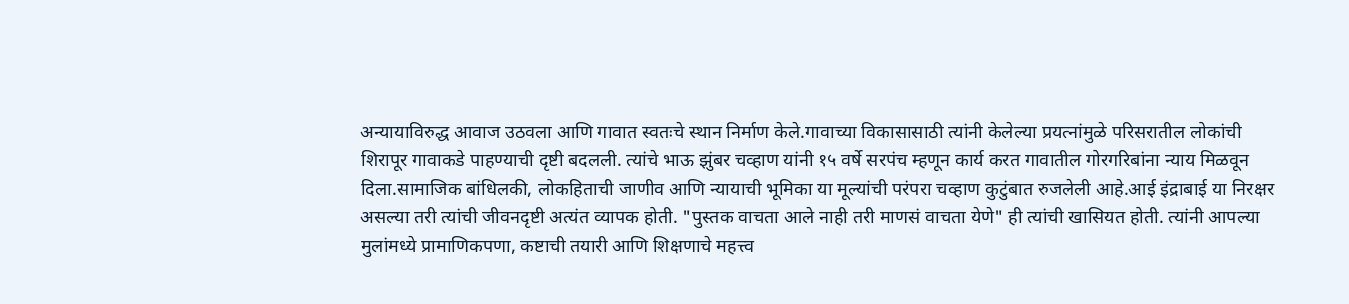अन्यायाविरुद्ध आवाज उठवला आणि गावात स्वतःचे स्थान निर्माण केले.गावाच्या विकासासाठी त्यांनी केलेल्या प्रयत्नांमुळे परिसरातील लोकांची शिरापूर गावाकडे पाहण्याची दृष्टी बदलली. त्यांचे भाऊ झुंबर चव्हाण यांनी १५ वर्षे सरपंच म्हणून कार्य करत गावातील गोरगरिबांना न्याय मिळवून दिला.सामाजिक बांधिलकी, लोकहिताची जाणीव आणि न्यायाची भूमिका या मूल्यांची परंपरा चव्हाण कुटुंबात रुजलेली आहे.आई इंद्राबाई या निरक्षर असल्या तरी त्यांची जीवनदृष्टी अत्यंत व्यापक होती. "पुस्तक वाचता आले नाही तरी माणसं वाचता येणे" ही त्यांची खासियत होती. त्यांनी आपल्या मुलांमध्ये प्रामाणिकपणा, कष्टाची तयारी आणि शिक्षणाचे महत्त्व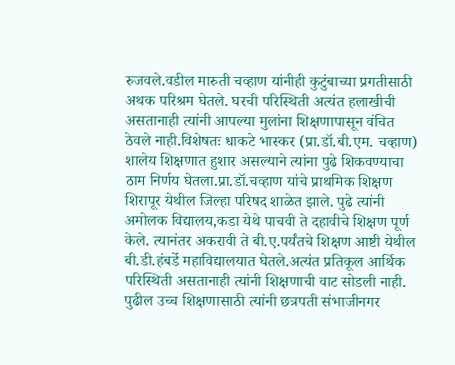रुजवले.वडील मारुती चव्हाण यांनीही कुटुंबाच्या प्रगतीसाठी अथक परिश्रम घेतले. घरची परिस्थिती अत्यंत हलाखीची असतानाही त्यांनी आपल्या मुलांना शिक्षणापासून वंचित ठेवले नाही.विशेषतः धाकटे भास्कर (प्रा.डॉ.बी.एम. चव्हाण) शालेय शिक्षणात हुशार असल्याने त्यांना पुढे शिकवण्याचा ठाम निर्णय घेतला.प्रा.डॉ.चव्हाण यांचे प्राथमिक शिक्षण शिरापूर येथील जिल्हा परिषद शाळेत झाले. पुढे त्यांनी अमोलक विद्यालय,कडा येथे पाचवी ते दहावीचे शिक्षण पूर्ण केले. त्यानंतर अकरावी ते बी.ए.पर्यंतचे शिक्षण आष्टी येथील बी.डी.हंबर्डे महाविद्यालयात घेतले.अत्यंत प्रतिकूल आर्थिक परिस्थिती असतानाही त्यांनी शिक्षणाची वाट सोडली नाही. पुढील उच्च शिक्षणासाठी त्यांनी छत्रपती संभाजीनगर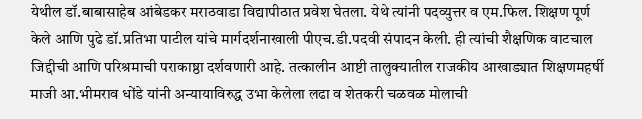येथील डॉ.बाबासाहेब आंबेडकर मराठवाडा विद्यापीठात प्रवेश घेतला. येथे त्यांनी पदव्युत्तर व एम.फिल. शिक्षण पूर्ण केले आणि पुढे डॉ.प्रतिभा पाटील यांचे मार्गदर्शनाखाली पीएच.डी.पदवी संपादन केली. ही त्यांची शैक्षणिक वाटचाल जिद्दीची आणि परिश्रमाची पराकाष्ठा दर्शवणारी आहे. तत्कालीन आष्टी तालुक्यातील राजकीय आखाड्यात शिक्षणमहर्षी माजी आ.भीमराव धोंडे यांनी अन्यायाविरुद्ध उभा केलेला लढा व शेतकरी चळवळ मोलाची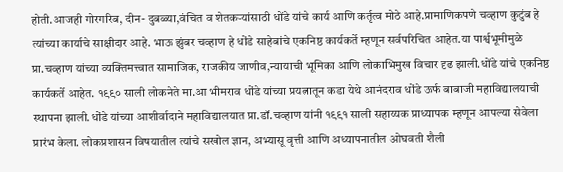होती.आजही गोरगरिब, दीन- दुबळ्या,वंचित व शेतकऱ्यांसाठी धोंडे यांचे कार्य आणि कर्तृत्व मोठे आहे.प्रामाणिकपणे चव्हाण कुटुंब हे त्यांच्या कार्याचे साक्षीदार आहे. भाऊ झुंबर चव्हाण हे धोंडे साहेबांचे एकनिष्ठ कार्यकर्ते म्हणून सर्वपरिचित आहेत.या पार्श्वभूमीमुळे प्रा.चव्हाण यांच्या व्यक्तिमत्त्वात सामाजिक, राजकीय जाणीव,न्यायाची भूमिका आणि लोकाभिमुख विचार दृढ झाली.धोंडे यांचे एकनिष्ठ कार्यकर्ते आहेत. १९९० साली लोकनेते मा.आ भीमराव धोंडे यांच्या प्रयत्नातून कडा येथे आनंदराव धोंडे ऊर्फ बाबाजी महाविद्यालयाची स्थापना झाली.धोंडे यांच्या आशीर्वादाने महाविद्यालयात प्रा.डॉ.चव्हाण यांनी १९९१ साली सहाय्यक प्राध्यापक म्हणून आपल्या सेवेला प्रारंभ केला. लोकप्रशासन विषयातील त्यांचे सखोल ज्ञान, अभ्यासू वृत्ती आणि अध्यापनातील ओघवती शैली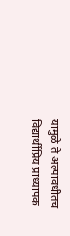यामुळे ते अल्पावधीतच विद्यार्थीप्रिय प्राध्यापक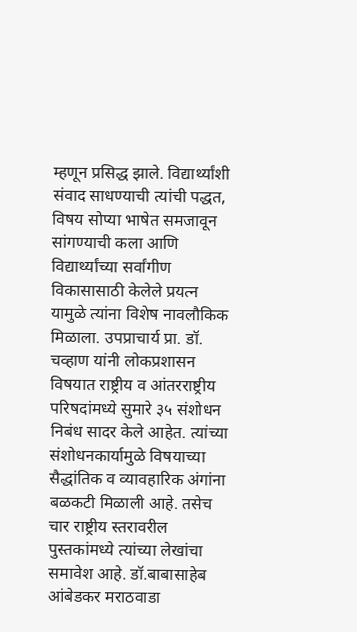म्हणून प्रसिद्ध झाले. विद्यार्थ्यांशी संवाद साधण्याची त्यांची पद्धत, विषय सोप्या भाषेत समजावून सांगण्याची कला आणि विद्यार्थ्यांच्या सर्वांगीण विकासासाठी केलेले प्रयत्न यामुळे त्यांना विशेष नावलौकिक मिळाला. उपप्राचार्य प्रा. डॉ. चव्हाण यांनी लोकप्रशासन विषयात राष्ट्रीय व आंतरराष्ट्रीय परिषदांमध्ये सुमारे ३५ संशोधन निबंध सादर केले आहेत. त्यांच्या संशोधनकार्यामुळे विषयाच्या सैद्धांतिक व व्यावहारिक अंगांना बळकटी मिळाली आहे. तसेच चार राष्ट्रीय स्तरावरील पुस्तकांमध्ये त्यांच्या लेखांचा समावेश आहे. डॉ.बाबासाहेब आंबेडकर मराठवाडा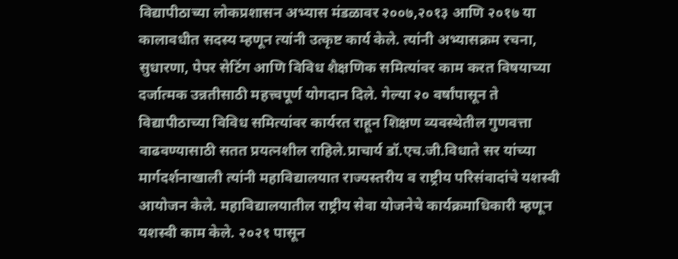विद्यापीठाच्या लोकप्रशासन अभ्यास मंडळावर २००७,२०१३ आणि २०१७ या कालावधीत सदस्य म्हणून त्यांनी उत्कृष्ट कार्य केले. त्यांनी अभ्यासक्रम रचना, सुधारणा, पेपर सेटिंग आणि विविध शैक्षणिक समित्यांवर काम करत विषयाच्या दर्जात्मक उन्नतीसाठी महत्त्वपूर्ण योगदान दिले. गेल्या २० वर्षांपासून ते विद्यापीठाच्या विविध समित्यांवर कार्यरत राहून शिक्षण व्यवस्थेतील गुणवत्ता वाढवण्यासाठी सतत प्रयत्नशील राहिले.प्राचार्य डॉ.एच.जी.विधाते सर यांच्या मार्गदर्शनाखाली त्यांनी महाविद्यालयात राज्यस्तरीय व राष्ट्रीय परिसंवादांचे यशस्वी आयोजन केले. महाविद्यालयातील राष्ट्रीय सेवा योजनेचे कार्यक्रमाधिकारी म्हणून यशस्वी काम केले. २०२१ पासून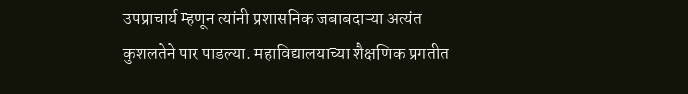उपप्राचार्य म्हणून त्यांनी प्रशासनिक जबाबदाऱ्या अत्यंत कुशलतेने पार पाडल्या. महाविद्यालयाच्या शैक्षणिक प्रगतीत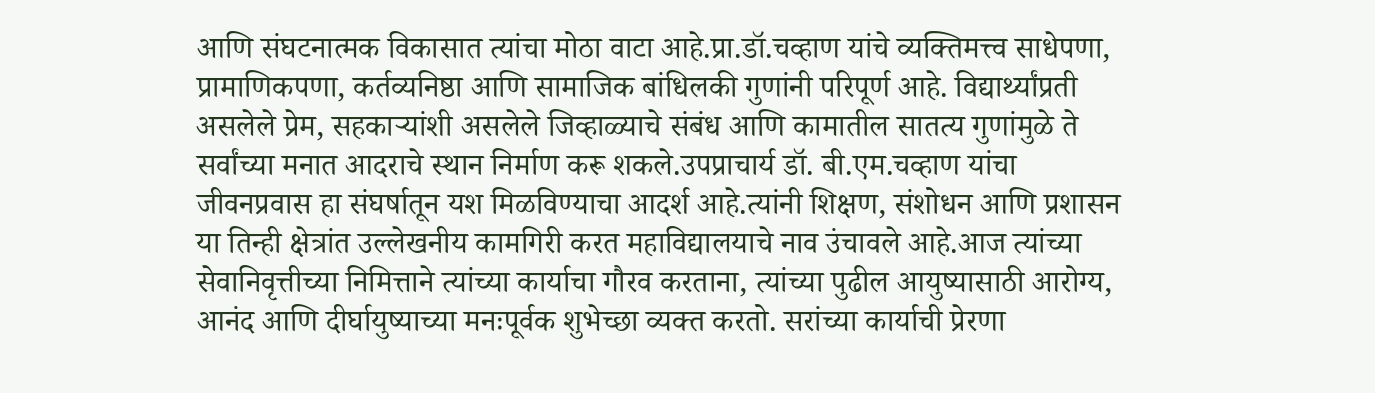आणि संघटनात्मक विकासात त्यांचा मोठा वाटा आहे.प्रा.डॉ.चव्हाण यांचे व्यक्तिमत्त्व साधेपणा, प्रामाणिकपणा, कर्तव्यनिष्ठा आणि सामाजिक बांधिलकी गुणांनी परिपूर्ण आहे. विद्यार्थ्यांप्रती असलेले प्रेम, सहकाऱ्यांशी असलेले जिव्हाळ्याचे संबंध आणि कामातील सातत्य गुणांमुळे ते सर्वांच्या मनात आदराचे स्थान निर्माण करू शकले.उपप्राचार्य डॉ. बी.एम.चव्हाण यांचा जीवनप्रवास हा संघर्षातून यश मिळविण्याचा आदर्श आहे.त्यांनी शिक्षण, संशोधन आणि प्रशासन या तिन्ही क्षेत्रांत उल्लेखनीय कामगिरी करत महाविद्यालयाचे नाव उंचावले आहे.आज त्यांच्या सेवानिवृत्तीच्या निमित्ताने त्यांच्या कार्याचा गौरव करताना, त्यांच्या पुढील आयुष्यासाठी आरोग्य, आनंद आणि दीर्घायुष्याच्या मनःपूर्वक शुभेच्छा व्यक्त करतो. सरांच्या कार्याची प्रेरणा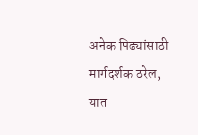अनेक पिढ्यांसाठी मार्गदर्शक ठरेल, यात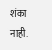शंका नाही.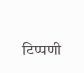टिप्पणी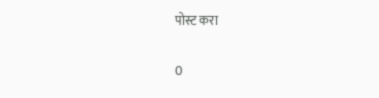पोस्ट करा

0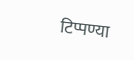टिप्पण्या